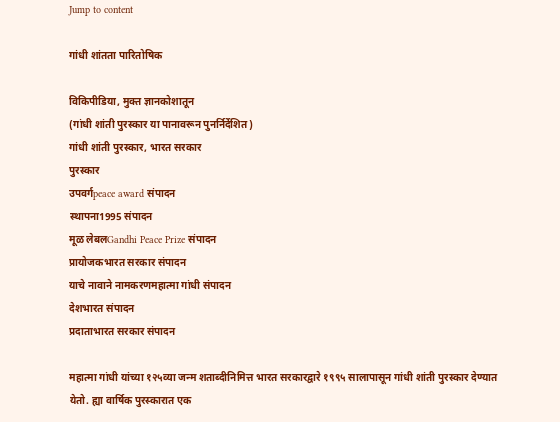Jump to content

गांधी शांतता पारितोषिक

विकिपीडिया, मुक्‍त ज्ञानकोशातून
(गांधी शांती पुरस्कार या पानावरून पुनर्निर्देशित)
गांधी शांती पुरस्कार, भारत सरकार
पुरस्कार
उपवर्गpeace award संपादन
स्थापना1995 संपादन
मूळ लेबलGandhi Peace Prize संपादन
प्रायोजकभारत सरकार संपादन
याचे नावाने नामकरणमहात्मा गांधी संपादन
देशभारत संपादन
प्रदाताभारत सरकार संपादन

महात्मा गांधी यांच्या १२५व्या जन्म शताब्दीनिमित्त भारत सरकारद्वारे १९९५ सालापासून गांधी शांती पुरस्कार देण्यात येतो. ह्या वार्षिक पुरस्कारात एक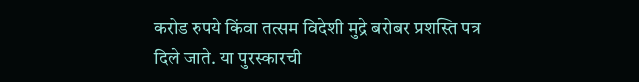करोड रुपये किंवा तत्सम विदेशी मुद्रे बरोबर प्रशस्ति पत्र दिले जाते. या पुरस्कारची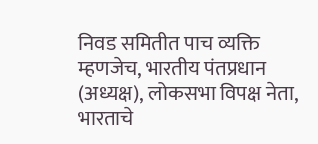निवड समितीत पाच व्यक्ति म्हणजेच, भारतीय पंतप्रधान (अध्यक्ष), लोकसभा विपक्ष नेता, भारताचे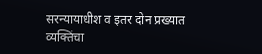सरन्यायाधीश व इतर दोन प्रख्यात व्यक्तिंचा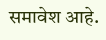समावेश आहे.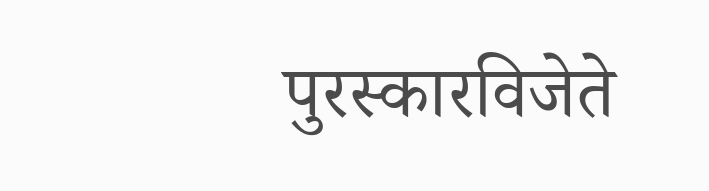पुरस्कारविजेते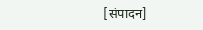[संपादन]